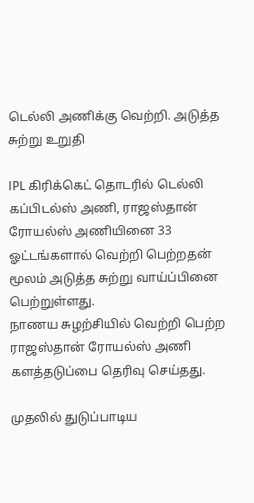டெல்லி அணிக்கு வெற்றி. அடுத்த சுற்று உறுதி

IPL கிரிக்கெட் தொடரில் டெல்லி கப்பிடல்ஸ் அணி, ராஜஸ்தான் ரோயல்ஸ் அணியினை 33 ஓட்டங்களால் வெற்றி பெற்றதன் மூலம் அடுத்த சுற்று வாய்ப்பினை பெற்றுள்ளது.
நாணய சுழற்சியில் வெற்றி பெற்ற ராஜஸ்தான் ரோயல்ஸ் அணி களத்தடுப்பை தெரிவு செய்தது.

முதலில் துடுப்பாடிய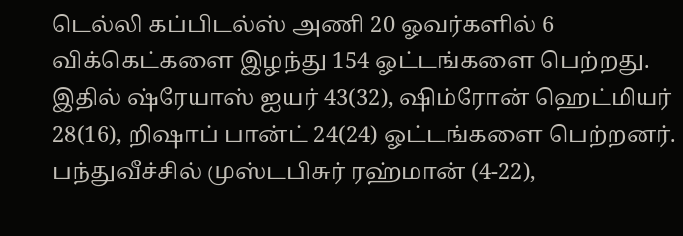டெல்லி கப்பிடல்ஸ் அணி 20 ஓவர்களில் 6 விக்கெட்களை இழந்து 154 ஓட்டங்களை பெற்றது. இதில் ஷ்ரேயாஸ் ஐயர் 43(32), ஷிம்ரோன் ஹெட்மியர் 28(16), றிஷாப் பான்ட் 24(24) ஓட்டங்களை பெற்றனர். பந்துவீச்சில் முஸ்டபிசுர் ரஹ்மான் (4-22),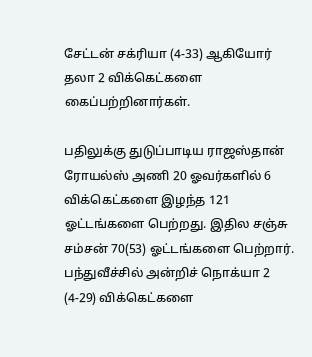சேட்டன் சக்ரியா (4-33) ஆகியோர் தலா 2 விக்கெட்களை கைப்பற்றினார்கள்.

பதிலுக்கு துடுப்பாடிய ராஜஸ்தான் ரோயல்ஸ் அணி 20 ஓவர்களில் 6 விக்கெட்களை இழந்த 121 ஓட்டங்களை பெற்றது. இதில சஞ்சு சம்சன் 70(53) ஓட்டங்களை பெற்றார். பந்துவீச்சில் அன்றிச் நொக்யா 2 (4-29) விக்கெட்களை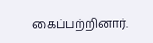கைப்பற்றினார்.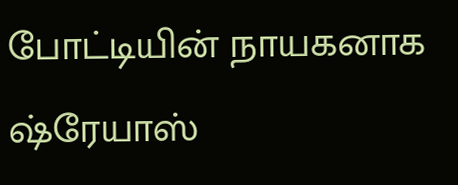போட்டியின் நாயகனாக ஷ்ரேயாஸ்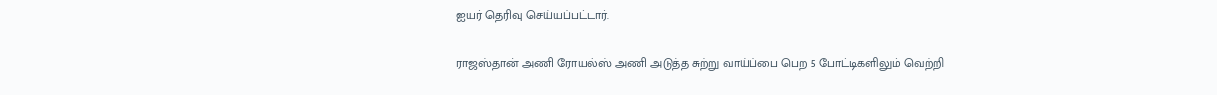ஐயர் தெரிவு செய்யப்பட்டார்.

ராஜஸ்தான் அணி ரோயல்ஸ் அணி அடுத்த சுற்று வாய்ப்பை பெற 5 போட்டிகளிலும் வெற்றி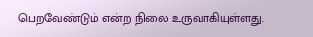பெறவேண்டும் என்ற நிலை உருவாகியுள்ளது.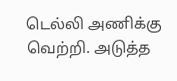டெல்லி அணிக்கு வெற்றி. அடுத்த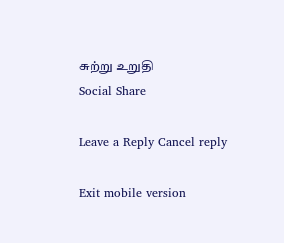சுற்று உறுதி
Social Share

Leave a Reply Cancel reply

Exit mobile version